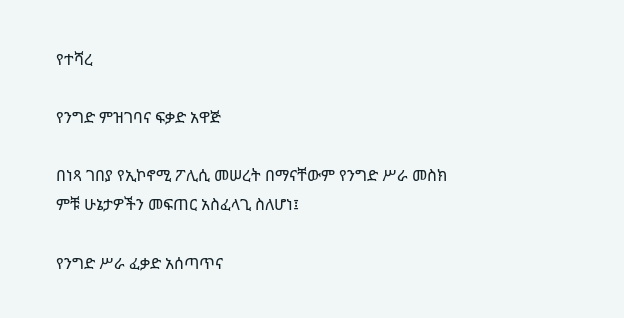የተሻረ

የንግድ ምዝገባና ፍቃድ አዋጅ

በነጻ ገበያ የኢኮኖሚ ፖሊሲ መሠረት በማናቸውም የንግድ ሥራ መስክ ምቹ ሁኔታዎችን መፍጠር አስፈላጊ ስለሆነ፤

የንግድ ሥራ ፈቃድ አሰጣጥና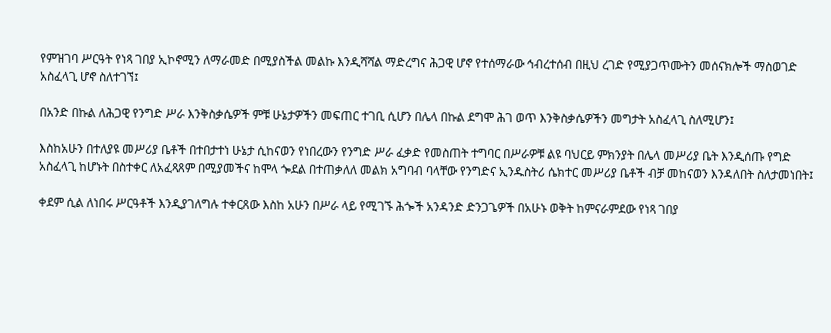የምዝገባ ሥርዓት የነጻ ገበያ ኢኮኖሚን ለማራመድ በሚያስችል መልኩ እንዲሻሻል ማድረግና ሕጋዊ ሆኖ የተሰማራው ኅብረተሰብ በዚህ ረገድ የሚያጋጥሙትን መሰናክሎች ማስወገድ አስፈላጊ ሆኖ ስለተገኘ፤

በአንድ በኩል ለሕጋዊ የንግድ ሥራ እንቅስቃሴዎች ምቹ ሁኔታዎችን መፍጠር ተገቢ ሲሆን በሌላ በኩል ደግሞ ሕገ ወጥ እንቅስቃሴዎችን መግታት አስፈላጊ ስለሚሆን፤

እስከአሁን በተለያዩ መሥሪያ ቤቶች በተበታተነ ሁኔታ ሲከናወን የነበረውን የንግድ ሥራ ፈቃድ የመስጠት ተግባር በሥራዎቹ ልዩ ባህርይ ምክንያት በሌላ መሥሪያ ቤት እንዲሰጡ የግድ አስፈላጊ ከሆኑት በስተቀር ለአፈጻጸም በሚያመችና ከሞላ ጐደል በተጠቃለለ መልክ አግባብ ባላቸው የንግድና ኢንዱስትሪ ሴክተር መሥሪያ ቤቶች ብቻ መከናወን እንዳለበት ስለታመነበት፤

ቀደም ሲል ለነበሩ ሥርዓቶች እንዲያገለግሉ ተቀርጸው እስከ አሁን በሥራ ላይ የሚገኙ ሕጐች አንዳንድ ድንጋጌዎች በአሁኑ ወቅት ከምናራምደው የነጻ ገበያ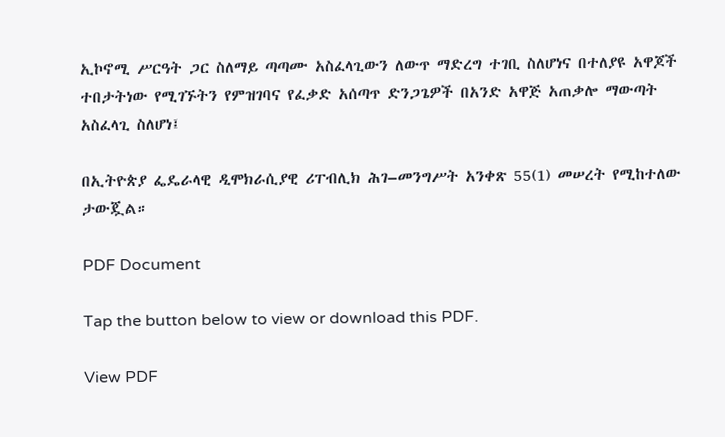ኢኮኖሚ ሥርዓት ጋር ስለማይ ጣጣሙ አስፈላጊውን ለውጥ ማድረግ ተገቢ ስለሆነና በተለያዩ አዋጆች ተበታትነው የሚገኙትን የምዝገባና የፈቃድ አሰጣጥ ድንጋጌዎች በአንድ አዋጅ አጠቃሎ ማውጣት አስፈላጊ ስለሆነ፤

በኢትዮጵያ ፌዴራላዊ ዲሞክራሲያዊ ሪፐብሊክ ሕገ–መንግሥት አንቀጽ 55(1) መሠረት የሚከተለው ታውጇል።

PDF Document

Tap the button below to view or download this PDF.

View PDF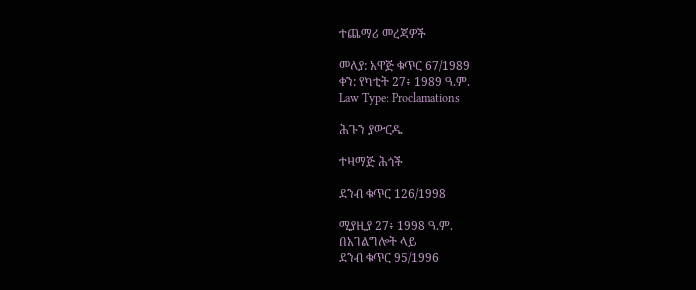ተጨማሪ መረጃዎች

መለያ: አዋጅ ቁጥር 67/1989
ቀን: የካቲት 27፥ 1989 ዓ.ም.
Law Type: Proclamations

ሕጉን ያውርዱ

ተዛማጅ ሕጎች

ደንብ ቁጥር 126/1998

ሚያዚያ 27፥ 1998 ዓ.ም.
በአገልግሎት ላይ
ደንብ ቁጥር 95/1996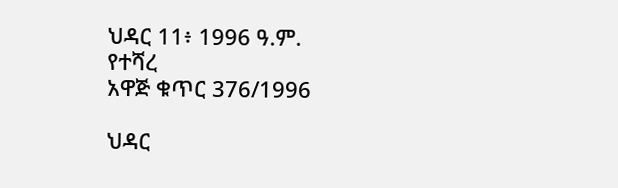ህዳር 11፥ 1996 ዓ.ም.
የተሻረ
አዋጅ ቁጥር 376/1996

ህዳር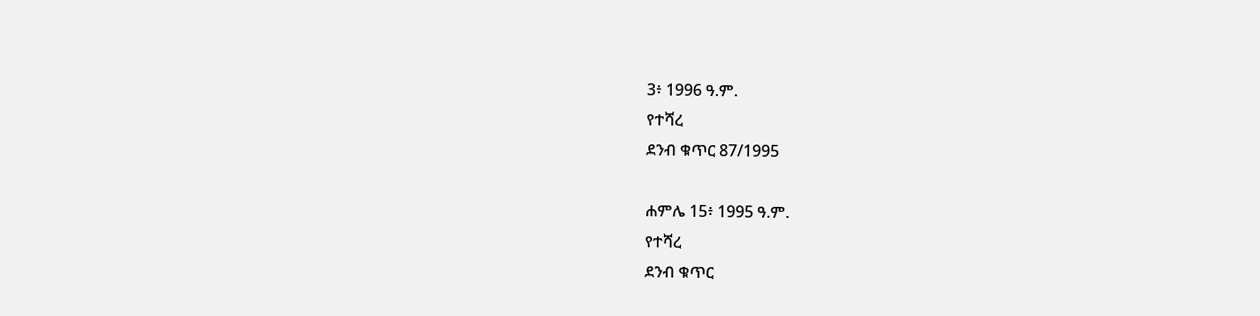3፥ 1996 ዓ.ም.
የተሻረ
ደንብ ቁጥር 87/1995

ሐምሌ 15፥ 1995 ዓ.ም.
የተሻረ
ደንብ ቁጥር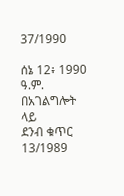37/1990

ሰኔ 12፥ 1990 ዓ.ም.
በአገልግሎት ላይ
ደንብ ቁጥር 13/1989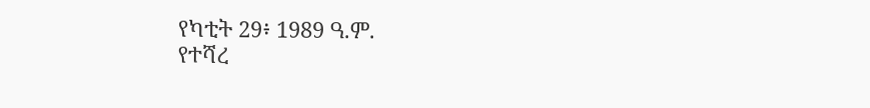የካቲት 29፥ 1989 ዓ.ም.
የተሻረ